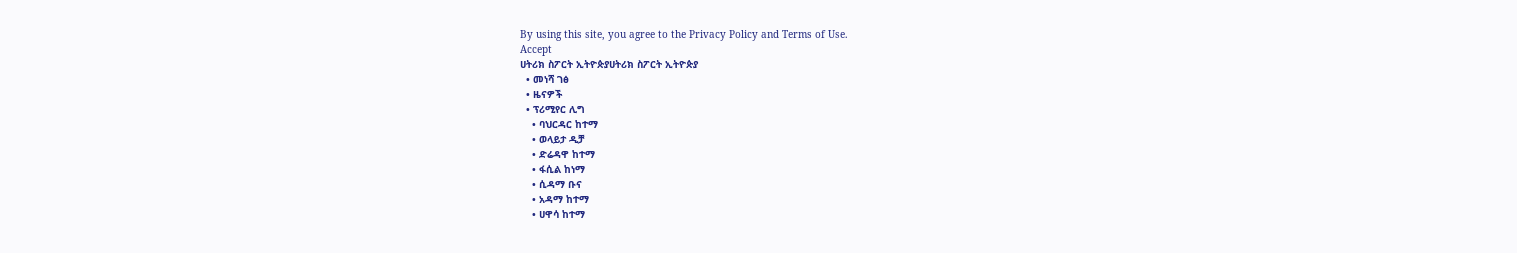By using this site, you agree to the Privacy Policy and Terms of Use.
Accept
ሀትሪክ ስፖርት ኢትዮጵያሀትሪክ ስፖርት ኢትዮጵያ
  • መነሻ ገፅ
  • ዜናዎች
  • ፕሪሚየር ሊግ
    • ባህርዳር ከተማ
    • ወላይታ ዲቻ
    • ድሬዳዋ ከተማ
    • ፋሲል ከነማ
    • ሲዳማ ቡና
    • አዳማ ከተማ
    • ሀዋሳ ከተማ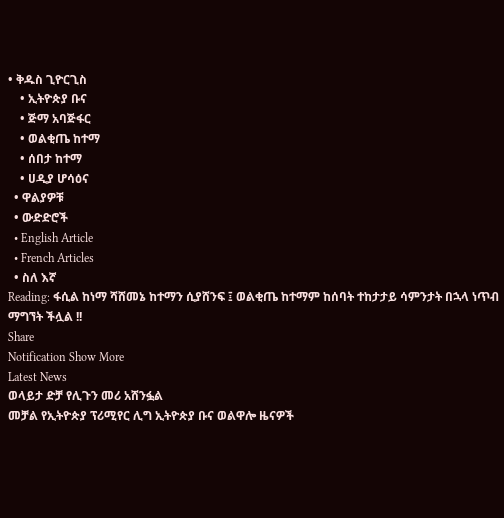• ቅዱስ ጊዮርጊስ
    • ኢትዮጵያ ቡና
    • ጅማ አባጅፋር
    • ወልቂጤ ከተማ
    • ሰበታ ከተማ
    • ሀዲያ ሆሳዕና
  • ዋልያዎቹ
  • ውድድሮች
  • English Article
  • French Articles
  • ስለ እኛ
Reading: ፋሲል ከነማ ሻሸመኔ ከተማን ሲያሸንፍ ፤ ወልቂጤ ከተማም ከሰባት ተከታታይ ሳምንታት በኋላ ነጥብ ማግኘት ችሏል !!
Share
Notification Show More
Latest News
ወላይታ ድቻ የሊጉን መሪ አሸንፏል
መቻል የኢትዮጵያ ፕሪሚየር ሊግ ኢትዮጵያ ቡና ወልዋሎ ዜናዎች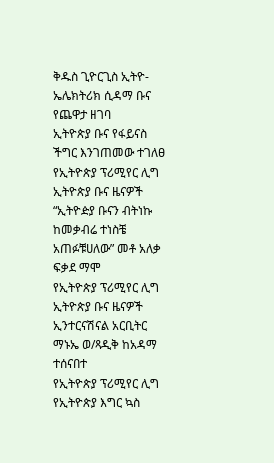ቅዱስ ጊዮርጊስ ኢትዮ-ኤሌክትሪክ ሲዳማ ቡና የጨዋታ ዘገባ
ኢትዮጵያ ቡና የፋይናስ ችግር እንገጠመው ተገለፀ
የኢትዮጵያ ፕሪሚየር ሊግ ኢትዮጵያ ቡና ዜናዎች
“ኢትዮዽያ ቡናን ብትነኩ ከመቃብሬ ተነስቼ አጠፉቹሀለው” መቶ አለቃ ፍቃደ ማሞ
የኢትዮጵያ ፕሪሚየር ሊግ ኢትዮጵያ ቡና ዜናዎች
ኢንተርናሽናል አርቢትር ማኑኤ ወ/ጻዲቅ ከአዳማ ተሰናበተ
የኢትዮጵያ ፕሪሚየር ሊግ የኢትዮጵያ እግር ኳስ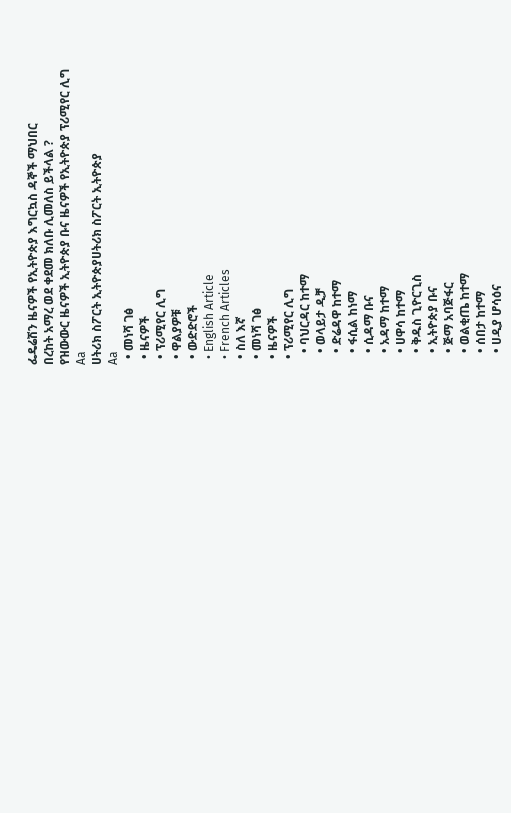ፌዴሬሽን ዜናዎች የኢትዮጵያ እግርኳስ ዳኞች ማህበር
በረከት አማረ ወደ ቀደመ ክለቡ ሊመለስ ይችላል ?
የዝውውር ዜናዎች ኢትዮጵያ ቡና ዜናዎች የኢትዮጵያ ፕሪሚየር ሊግ
Aa
ሀትሪክ ስፖርት ኢትዮጵያሀትሪክ ስፖርት ኢትዮጵያ
Aa
  • መነሻ ገፅ
  • ዜናዎች
  • ፕሪሚየር ሊግ
  • ዋልያዎቹ
  • ውድድሮች
  • English Article
  • French Articles
  • ስለ እኛ
  • መነሻ ገፅ
  • ዜናዎች
  • ፕሪሚየር ሊግ
    • ባህርዳር ከተማ
    • ወላይታ ዲቻ
    • ድሬዳዋ ከተማ
    • ፋሲል ከነማ
    • ሲዳማ ቡና
    • አዳማ ከተማ
    • ሀዋሳ ከተማ
    • ቅዱስ ጊዮርጊስ
    • ኢትዮጵያ ቡና
    • ጅማ አባጅፋር
    • ወልቂጤ ከተማ
    • ሰበታ ከተማ
    • ሀዲያ ሆሳዕና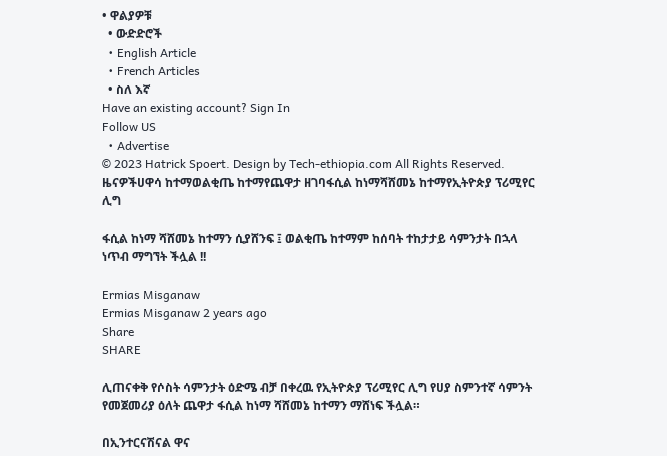• ዋልያዎቹ
  • ውድድሮች
  • English Article
  • French Articles
  • ስለ እኛ
Have an existing account? Sign In
Follow US
  • Advertise
© 2023 Hatrick Spoert. Design by Tech-ethiopia.com All Rights Reserved.
ዜናዎችሀዋሳ ከተማወልቂጤ ከተማየጨዋታ ዘገባፋሲል ከነማሻሸመኔ ከተማየኢትዮጵያ ፕሪሚየር ሊግ

ፋሲል ከነማ ሻሸመኔ ከተማን ሲያሸንፍ ፤ ወልቂጤ ከተማም ከሰባት ተከታታይ ሳምንታት በኋላ ነጥብ ማግኘት ችሏል !!

Ermias Misganaw
Ermias Misganaw 2 years ago
Share
SHARE

ሊጠናቀቅ የሶስት ሳምንታት ዕድሜ ብቻ በቀረዉ የኢትዮጵያ ፕሪሚየር ሊግ የሀያ ስምንተኛ ሳምንት የመጀመሪያ ዕለት ጨዋታ ፋሲል ከነማ ሻሸመኔ ከተማን ማሸነፍ ችሏል።

በኢንተርናሽናል ዋና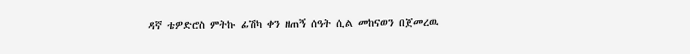ዳኛ ቴዎድሮስ ምትኩ ፊሽካ ቀን ዘጠኝ ሰዓት ሲል መከናወን በጀመረዉ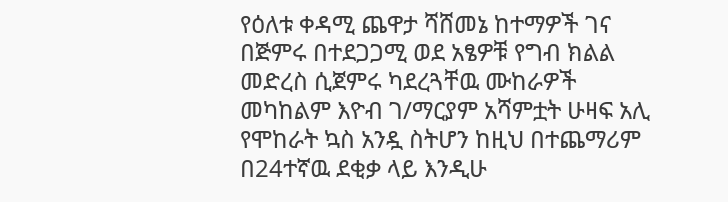የዕለቱ ቀዳሚ ጨዋታ ሻሸመኔ ከተማዎች ገና በጅምሩ በተደጋጋሚ ወደ አፄዎቹ የግብ ክልል መድረስ ሲጀምሩ ካደረጓቸዉ ሙከራዎች መካከልም እዮብ ገ/ማርያም አሻምቷት ሁዛፍ አሊ የሞከራት ኳስ አንዷ ስትሆን ከዚህ በተጨማሪም በ24ተኛዉ ደቂቃ ላይ እንዲሁ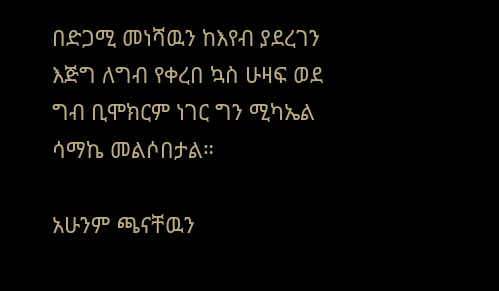በድጋሚ መነሻዉን ከእየብ ያደረገን እጅግ ለግብ የቀረበ ኳስ ሁዛፍ ወደ ግብ ቢሞክርም ነገር ግን ሚካኤል ሳማኬ መልሶበታል።

አሁንም ጫናቸዉን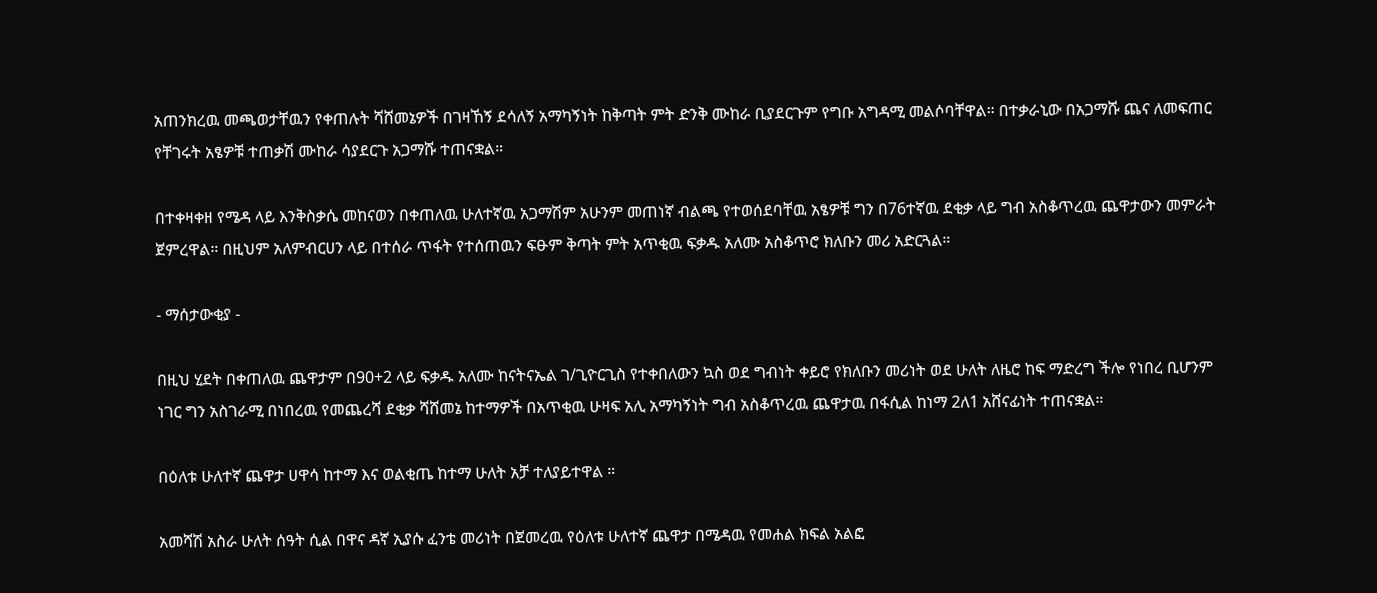አጠንክረዉ መጫወታቸዉን የቀጠሉት ሻሸመኔዎች በገዛኸኝ ደሳለኝ አማካኝነት ከቅጣት ምት ድንቅ ሙከራ ቢያደርጉም የግቡ አግዳሚ መልሶባቸዋል። በተቃራኒው በአጋማሹ ጨና ለመፍጠር የቸገሩት አፄዎቹ ተጠቃሽ ሙከራ ሳያደርጉ አጋማሹ ተጠናቋል።

በተቀዛቀዘ የሜዳ ላይ እንቅስቃሴ መከናወን በቀጠለዉ ሁለተኛዉ አጋማሽም አሁንም መጠነኛ ብልጫ የተወሰደባቸዉ አፄዎቹ ግን በ76ተኛዉ ደቂቃ ላይ ግብ አስቆጥረዉ ጨዋታውን መምራት ጀምረዋል። በዚህም አለምብርሀን ላይ በተሰራ ጥፋት የተሰጠዉን ፍፁም ቅጣት ምት አጥቂዉ ፍቃዱ አለሙ አስቆጥሮ ክለቡን መሪ አድርጓል።

- ማሰታውቂያ -

በዚህ ሂደት በቀጠለዉ ጨዋታም በ90+2 ላይ ፍቃዱ አለሙ ከናትናኤል ገ/ጊዮርጊስ የተቀበለውን ኳስ ወደ ግብነት ቀይሮ የክለቡን መሪነት ወደ ሁለት ለዜሮ ከፍ ማድረግ ችሎ የነበረ ቢሆንም ነገር ግን አስገራሚ በነበረዉ የመጨረሻ ደቂቃ ሻሸመኔ ከተማዎች በአጥቂዉ ሁዛፍ አሊ አማካኝነት ግብ አስቆጥረዉ ጨዋታዉ በፋሲል ከነማ 2ለ1 አሸናፊነት ተጠናቋል።

በዕለቱ ሁለተኛ ጨዋታ ሀዋሳ ከተማ እና ወልቂጤ ከተማ ሁለት አቻ ተለያይተዋል ።

አመሻሽ አስራ ሁለት ሰዓት ሲል በዋና ዳኛ ኢያሱ ፈንቴ መሪነት በጀመረዉ የዕለቱ ሁለተኛ ጨዋታ በሜዳዉ የመሐል ክፍል አልፎ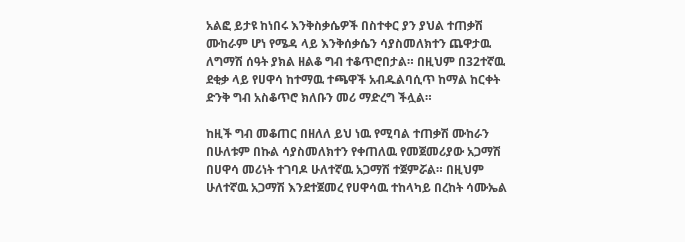አልፎ ይታዩ ከነበሩ እንቅስቃሴዎች በስተቀር ያን ያህል ተጠቃሽ ሙከራም ሆነ የሜዳ ላይ እንቅሰቃሴን ሳያስመለክተን ጨዋታዉ ለግማሽ ሰዓት ያክል ዘልቆ ግብ ተቆጥሮበታል። በዚህም በ32ተኛዉ ደቂቃ ላይ የሀዋሳ ከተማዉ ተጫዋች አብዱልባሲጥ ከማል ከርቀት ድንቅ ግብ አስቆጥሮ ክለቡን መሪ ማድረግ ችሏል።

ከዚች ግብ መቆጠር በዘለለ ይህ ነዉ የሚባል ተጠቃሽ ሙከራን በሁለቱም በኩል ሳያስመለክተን የቀጠለዉ የመጀመሪያው አጋማሽ በሀዋሳ መሪነት ተገባዶ ሁለተኛዉ አጋማሽ ተጀምሯል። በዚህም ሁለተኛዉ አጋማሽ እንደተጀመረ የሀዋሳዉ ተከላካይ በረከት ሳሙኤል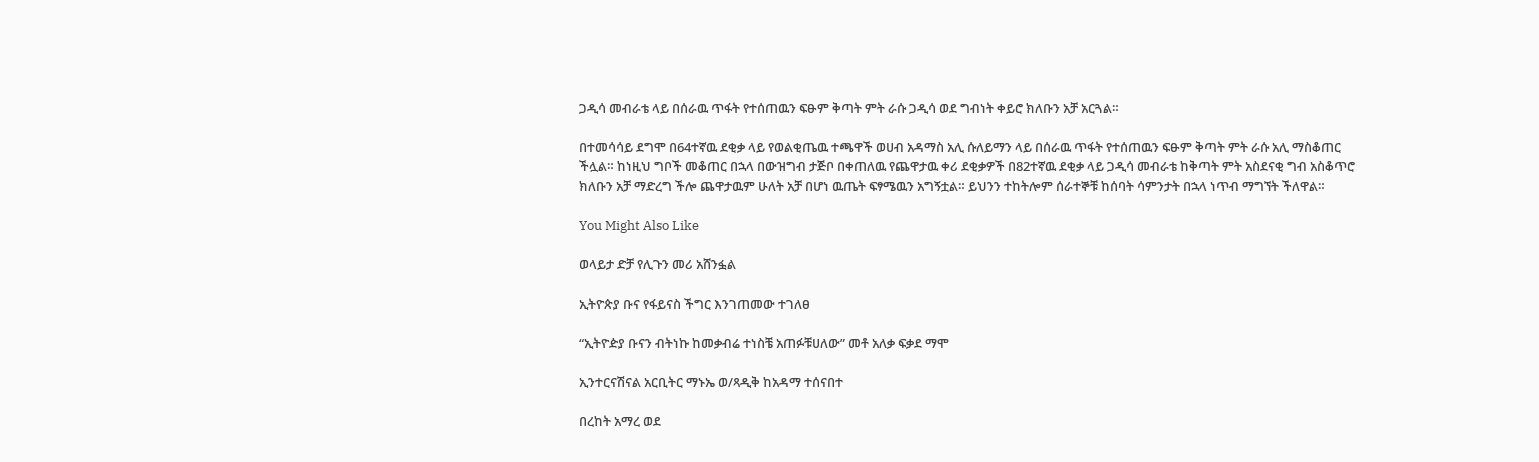ጋዲሳ መብራቴ ላይ በሰራዉ ጥፋት የተሰጠዉን ፍፁም ቅጣት ምት ራሱ ጋዲሳ ወደ ግብነት ቀይሮ ክለቡን አቻ አርጓል።

በተመሳሳይ ደግሞ በ64ተኛዉ ደቂቃ ላይ የወልቂጤዉ ተጫዋች ወሀብ አዳማስ አሊ ሱለይማን ላይ በሰራዉ ጥፋት የተሰጠዉን ፍፁም ቅጣት ምት ራሱ አሊ ማስቆጠር ችሏል። ከነዚህ ግቦች መቆጠር በኋላ በውዝግብ ታጅቦ በቀጠለዉ የጨዋታዉ ቀሪ ደቂቃዎች በ82ተኛዉ ደቂቃ ላይ ጋዲሳ መብራቴ ከቅጣት ምት አስደናቂ ግብ አስቆጥሮ ክለቡን አቻ ማድረግ ችሎ ጨዋታዉም ሁለት አቻ በሆነ ዉጤት ፍፃሜዉን አግኝቷል። ይህንን ተከትሎም ሰራተኞቹ ከሰባት ሳምንታት በኋላ ነጥብ ማግኘት ችለዋል።

You Might Also Like

ወላይታ ድቻ የሊጉን መሪ አሸንፏል

ኢትዮጵያ ቡና የፋይናስ ችግር እንገጠመው ተገለፀ

“ኢትዮዽያ ቡናን ብትነኩ ከመቃብሬ ተነስቼ አጠፉቹሀለው” መቶ አለቃ ፍቃደ ማሞ

ኢንተርናሽናል አርቢትር ማኑኤ ወ/ጻዲቅ ከአዳማ ተሰናበተ

በረከት አማረ ወደ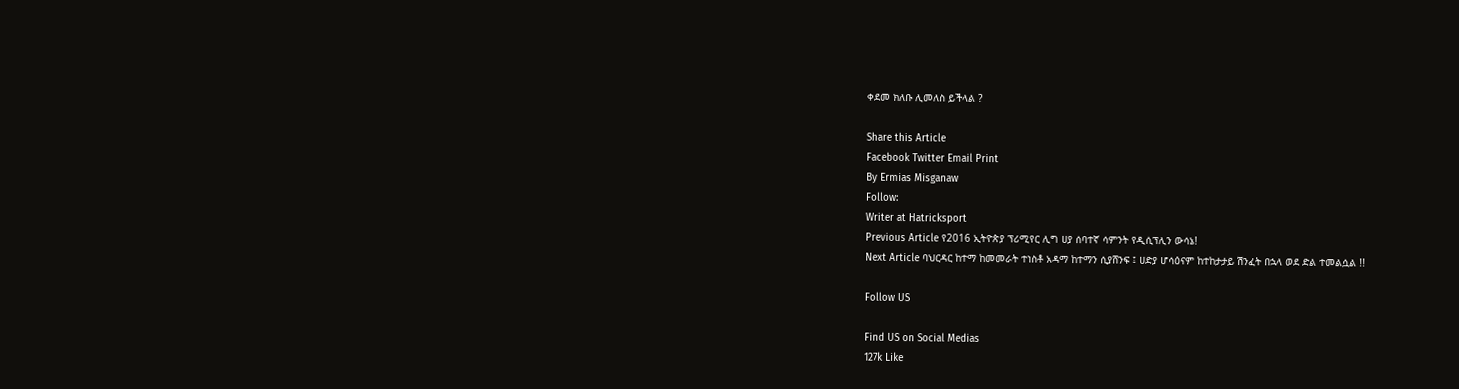ቀደመ ክለቡ ሊመለስ ይችላል ?

Share this Article
Facebook Twitter Email Print
By Ermias Misganaw
Follow:
Writer at Hatricksport
Previous Article የ2016 ኢትዮጵያ ፕሪሚየር ሊግ ሀያ ሰባተኛ ሳምንት የዲሲፕሊን ውሳኔ!
Next Article ባህርዳር ከተማ ከመመራት ተነስቶ አዳማ ከተማን ሲያሸንፍ ፤ ሀድያ ሆሳዕናም ከተከታታይ ሽንፈት በኋላ ወደ ድል ተመልሷል !!

Follow US

Find US on Social Medias
127k Like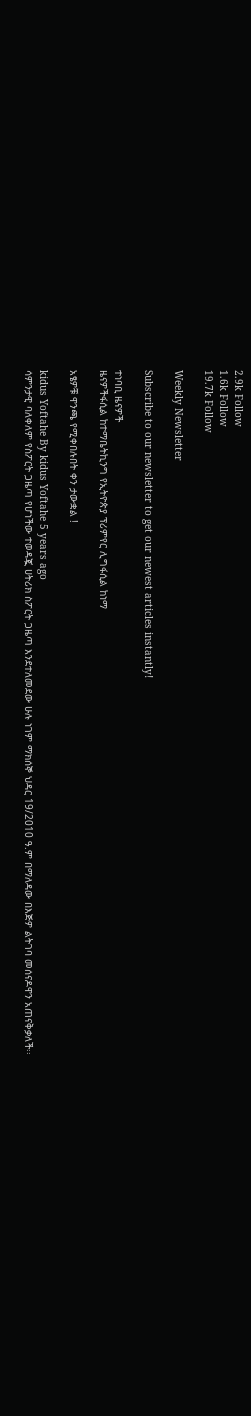2.9k Follow
1.6k Follow
19.7k Follow

Weekly Newsletter

Subscribe to our newsletter to get our newest articles instantly!

ተነባቢ ዜናዎች
ዜናዎችፋሲል ከተማቤትኪንግ የኢትዮጵያ ፕሪምየር ሊግፋሲል ከነማ

አፄዎቹ ዋንጫ የሚቀበሉበት ቀን ታውቋል !

kidus Yoftahe By kidus Yoftahe 5 years ago
ሳምንታዊ ባለቀለም የስፖርት ጋዜጣ የሆነችው ተወዳጇ ሀትሪክ ስፖርት ጋዜጣ እንደተለመደው ሁሉ ነገም ማክሰኞ ህዳር 19/2010 ዓ.ም በማለዳው በእጅዎ ልትገባ መሰናዶዋን አጠናቅቃለች፡፡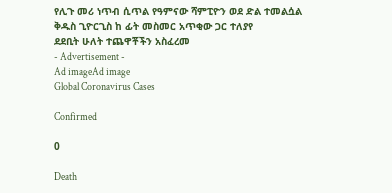የሊጉ መሪ ነጥብ ሲጥል የዓምናው ሻምፒዮን ወደ ድል ተመልሷል
ቅዱስ ጊዮርጊስ ከ ፊት መስመር አጥቂው ጋር ተለያየ
ደደቢት ሁለት ተጨዋቾችን አስፈረመ
- Advertisement -
Ad imageAd image
Global Coronavirus Cases

Confirmed

0

Death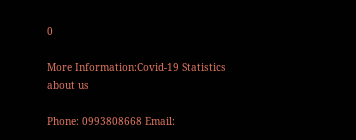0

More Information:Covid-19 Statistics
about us

Phone: 0993808668 Email: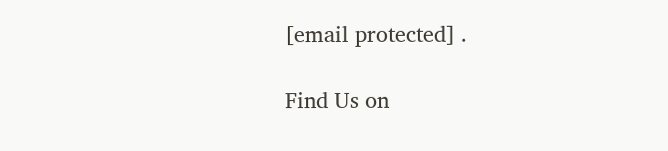[email protected] .

Find Us on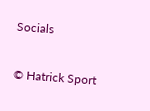Socials

© Hatrick Sport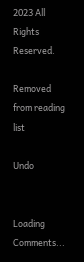2023 All Rights Reserved.

Removed from reading list

Undo


Loading Comments...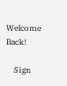Welcome Back!

    Sign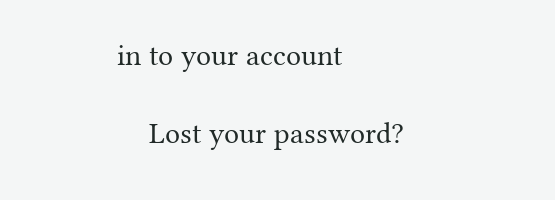in to your account

    Lost your password?